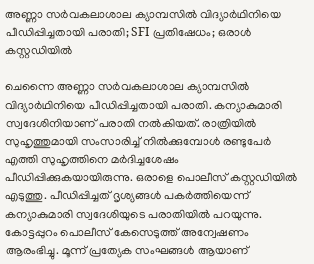അണ്ണാ സർവകലാശാല ക്യാമ്പസിൽ വിദ്യാർഥിനിയെ പീഡിപ്പിച്ചതായി പരാതി; SFI പ്രതിഷേധം; ഒരാൾ കസ്റ്റഡിയിൽ

ചെന്നൈ അണ്ണാ സർവകലാശാല ക്യാമ്പസിൽ വിദ്യാർഥിനിയെ പീഡിപ്പിച്ചതായി പരാതി. കന്യാകുമാരി സ്വദേശിനിയാണ് പരാതി നൽകിയത്. രാത്രിയിൽ സുഹൃത്തുമായി സംസാരിച്ച് നിൽക്കുമ്പോൾ രണ്ടുപേർ എത്തി സുഹൃത്തിനെ മർദിച്ചശേഷം പീഡിപ്പിക്കുകയായിരുന്നു. ഒരാളെ പൊലീസ് കസ്റ്റഡിയിൽ എടുത്തു. പീഡിപ്പിച്ചത് ദൃശ്യങ്ങൾ പകർത്തിയെന്ന് കന്യാകുമാരി സ്വദേശിയുടെ പരാതിയിൽ പറയുന്നു. കോട്ടപ്പുറം പൊലീസ് കേസെടുത്ത് അന്വേഷണം ആരംഭിച്ചു. മൂന്ന് പ്രത്യേക സംഘങ്ങൾ ആയാണ്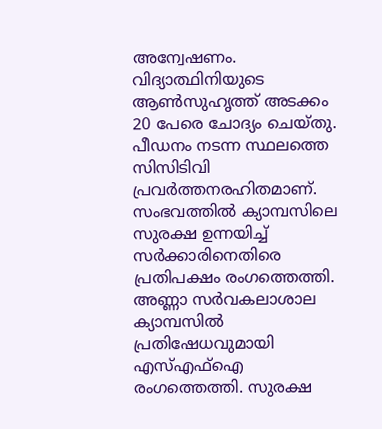അന്വേഷണം. വിദ്യാത്ഥിനിയുടെ ആൺസുഹൃത്ത് അടക്കം 20 പേരെ ചോദ്യം ചെയ്തു. പീഡനം നടന്ന സ്ഥലത്തെ സിസിടിവി പ്രവർത്തനരഹിതമാണ്. സംഭവത്തിൽ ക്യാമ്പസിലെ സുരക്ഷ ഉന്നയിച്ച് സർക്കാരിനെതിരെ പ്രതിപക്ഷം രംഗത്തെത്തി. അണ്ണാ സർവകലാശാല ക്യാമ്പസിൽ പ്രതിഷേധവുമായി എസ്എഫ്ഐ രംഗത്തെത്തി. സുരക്ഷ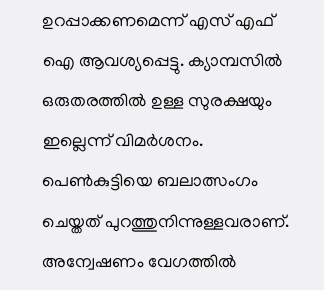ഉറപ്പാക്കണമെന്ന് എസ് എഫ് ഐ ആവശ്യപ്പെട്ടു. ക്യാമ്പസിൽ ഒരുതരത്തിൽ ഉള്ള സുരക്ഷയും ഇല്ലെന്ന് വിമർശനം. പെൺകുട്ടിയെ ബലാത്സംഗം ചെയ്തത് പുറത്തുനിന്നുള്ളവരാണ്. അന്വേഷണം വേഗത്തിൽ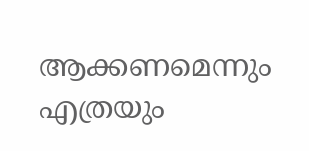ആക്കണമെന്നും എത്രയും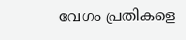വേഗം പ്രതികളെ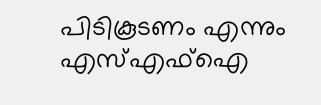പിടികൂടണം എന്നും എസ്എഫ്ഐ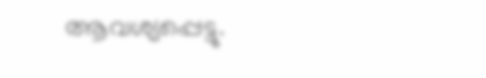ആവശ്യപ്പെട്ടു.